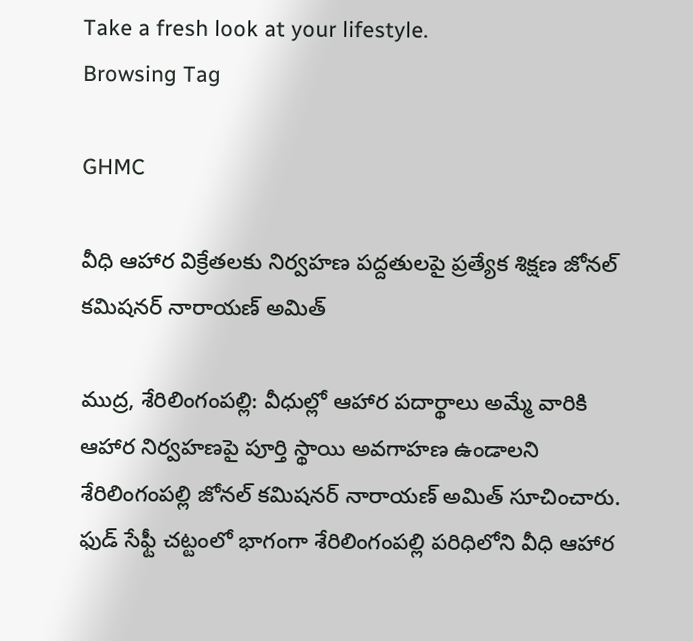Take a fresh look at your lifestyle.
Browsing Tag

GHMC

వీధి ఆహార విక్రేతలకు నిర్వహణ పద్దతులపై ప్రత్యేక శిక్షణ జోనల్ కమిషనర్ నారాయణ్ అమిత్

ముద్ర, శేరిలింగంపల్లి: వీధుల్లో ఆహార పదార్థాలు అమ్మే వారికి ఆహార నిర్వహణపై పూర్తి స్థాయి అవగాహణ ఉండాలని శేరిలింగంపల్లి జోనల్ కమిషనర్ నారాయణ్ అమిత్ సూచించారు. ఫుడ్ సేఫ్టీ చట్టంలో భాగంగా శేరిలింగంపల్లి పరిధిలోని వీధి ఆహార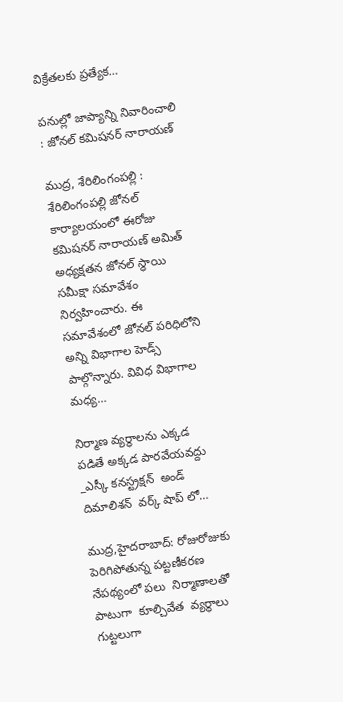విక్రేతలకు ప్రత్యేక…

పనుల్లో జాప్యాన్ని నివారించాలి : జోనల్ కమిషనర్ నారాయణ్

ముద్ర, శేరిలింగంపల్లి : శేరిలింగంపల్లి జోనల్ కార్యాలయంలో ఈరోజు కమిషనర్ నారాయణ్ అమిత్ అధ్యక్షతన జోనల్ స్థాయి సమీక్షా సమావేశం నిర్వహించారు. ఈ సమావేశంలో జోనల్ పరిధిలోని అన్ని విభాగాల హెడ్స్ పాల్గొన్నారు. వివిధ విభాగాల మధ్య…

నిర్మాణ వ్యర్థాలను ఎక్కడ పడితే అక్కడ పారవేయవద్దు  _ఎస్కీ కనస్ట్రక్షన్  అండ్ దిమాలిశన్  వర్క్ షాప్ లో…

ముద్ర,హైదరాబాద్: రోజురోజుకు పెరిగిపోతున్న పట్టణీకరణ నేపథ్యంలో పలు  నిర్మాణాలతో పాటుగా  కూల్చివేత  వ్యర్థాలు గుట్టలుగా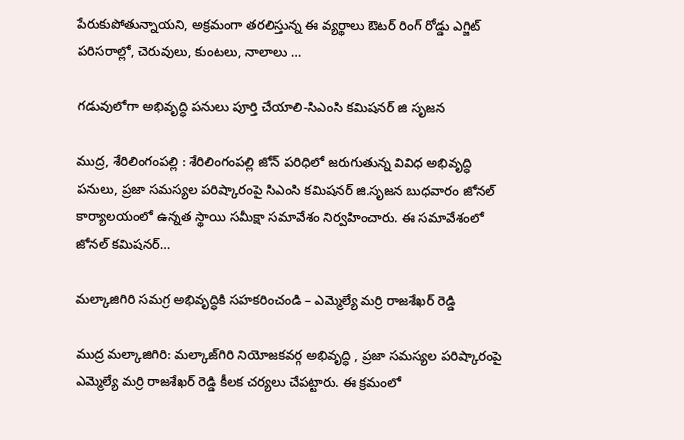పేరుకుపోతున్నాయని, అక్రమంగా తరలిస్తున్న ఈ వ్యర్థాలు ఔటర్ రింగ్ రోడ్డు ఎగ్జిట్ పరిసరాల్లో, చెరువులు, కుంటలు, నాలాలు …

గడువులోగా అభివృద్ధి పనులు పూర్తి చేయాలి-సిఎంసి కమిషనర్ జి సృజన

ముద్ర, శేరిలింగంపల్లి : శేరిలింగంపల్లి జోన్ పరిధిలో జరుగుతున్న వివిధ అభివృద్ధి పనులు, ప్రజా సమస్యల పరిష్కారంపై సిఎంసి కమిషనర్ జి.సృజన బుధవారం జోనల్ కార్యాలయంలో ఉన్నత స్థాయి సమీక్షా సమావేశం నిర్వహించారు. ఈ సమావేశంలో జోనల్ కమిషనర్…

మల్కాజిగిరి సమగ్ర అభివృద్ధికి సహకరించండి – ఎమ్మెల్యే మర్రి రాజశేఖర్ రెడ్డి

ముద్ర మల్కాజిగిరి: మల్కాజ్‌గిరి నియోజకవర్గ అభివృద్ధి , ప్రజా సమస్యల పరిష్కారంపై ఎమ్మెల్యే మర్రి రాజశేఖర్ రెడ్డి కీలక చర్యలు చేపట్టారు. ఈ క్రమంలో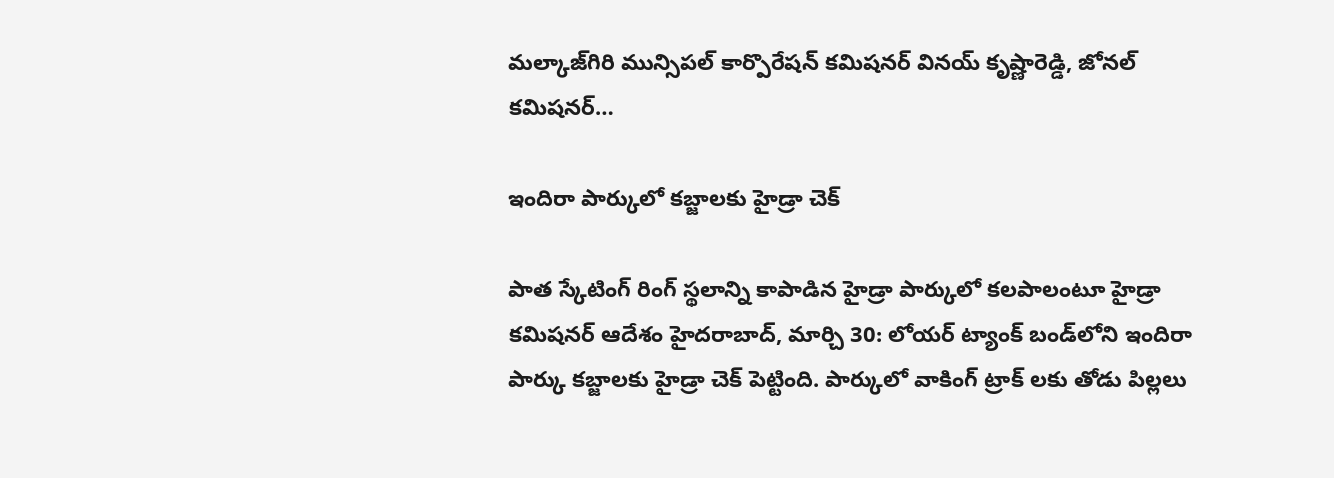మల్కాజ్‌గిరి మున్సిపల్ కార్పొరేషన్ కమిషనర్ వినయ్ కృష్ణారెడ్డి, జోనల్ కమిషనర్…

ఇందిరా పార్కులో క‌బ్జాల‌కు హైడ్రా చెక్

పాత స్కేటింగ్ రింగ్ స్థ‌లాన్ని కాపాడిన‌ హైడ్రా పార్కులో కలపాలంటూ హైడ్రా కమిషనర్ ఆదేశం హైదరాబాద్, మార్చి 30: లోయర్ ట్యాంక్ బండ్‌లోని ఇందిరా పార్కు కబ్జాలకు హైడ్రా చెక్ పెట్టింది. పార్కులో వాకింగ్ ట్రాక్ లకు తోడు పిల్లలు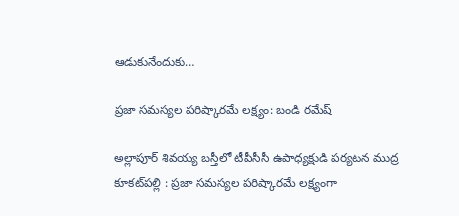ఆడుకునేందుకు…

ప్రజా సమస్యల పరిష్కారమే లక్ష్యం: బండి రమేష్

అల్లాపూర్ శివయ్య బస్తీలో టీపీసీసీ ఉపాధ్యక్షుడి పర్యటన ముద్ర కూకట్‌పల్లి : ప్రజా సమస్యల పరిష్కారమే లక్ష్యంగా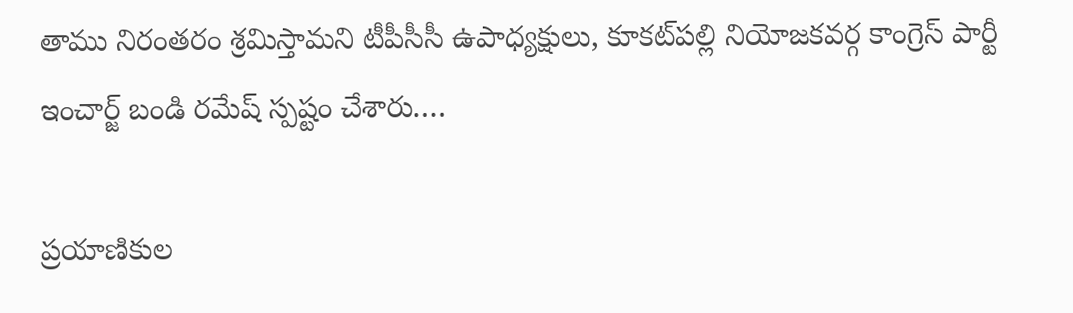తాము నిరంతరం శ్రమిస్తామని టీపీసీసీ ఉపాధ్యక్షులు, కూకట్‌పల్లి నియోజకవర్గ కాంగ్రెస్ పార్టీ ఇంచార్జ్ బండి రమేష్ స్పష్టం చేశారు.…

ప్ర‌యాణికుల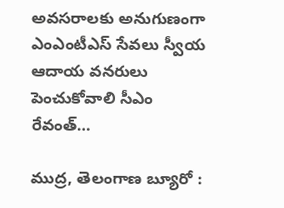అవ‌స‌రాల‌కు అనుగుణంగా ఎంఎంటీఎస్ సేవ‌లు స్వీయ ఆదాయ వ‌న‌రులు పెంచుకోవాలి సీఎం రేవంత్…

ముద్ర, తెలంగాణ బ్యూరో :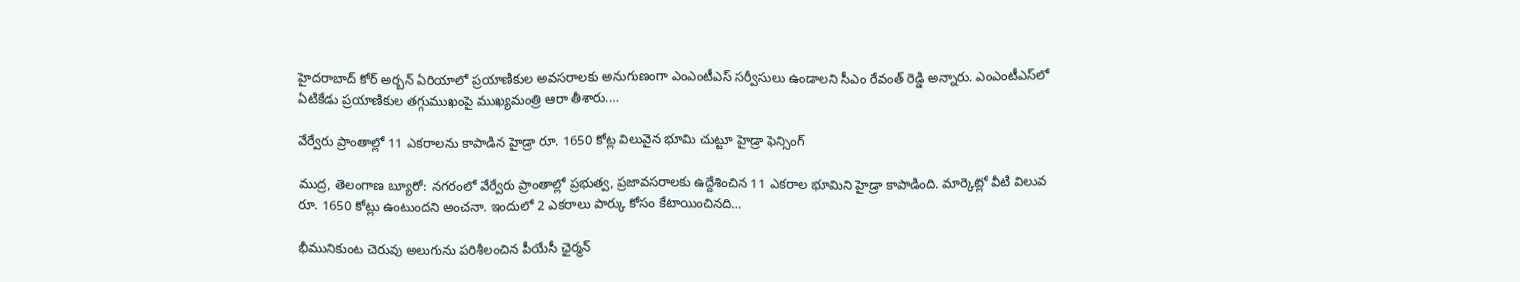హైద‌రాబాద్ కోర్ అర్బ‌న్ ఏరియాలో ప్ర‌యాణికుల అవ‌స‌రాల‌కు అనుగుణంగా ఎంఎంటీఎస్ స‌ర్వీసులు ఉండాల‌ని సీఎం రేవంత్ రెడ్డి అన్నారు. ఎంఎంటీఎస్‌లో ఏటికేడు ప్ర‌యాణికుల త‌గ్గుముఖంపై ముఖ్య‌మంత్రి ఆరా తీశారు.…

వేర్వేరు ప్రాంతాల్లో 11 ఎక‌రాల‌ను కాపాడిన హైడ్రా రూ. 1650 కోట్ల విలువైన భూమి చుట్టూ హైడ్రా ఫెన్సింగ్

ముద్ర, తెలంగాణ బ్యూరో: న‌గ‌రంలో వేర్వేరు ప్రాంతాల్లో ప్ర‌భుత్వ‌, ప్ర‌జావ‌స‌రాల‌కు ఉద్దేశించిన 11 ఎక‌రాల భూమిని హైడ్రా కాపాడింది. మార్కెట్లో వీటి విలువ రూ. 1650 కోట్లు ఉంటుంద‌ని అంచ‌నా. ఇందులో 2 ఎక‌రాలు పార్కు కోసం కేటాయించిన‌ది…

భీమునికుంట చెరువు అలుగును పరిశీలంచిన పీయేసీ ఛైర్మన్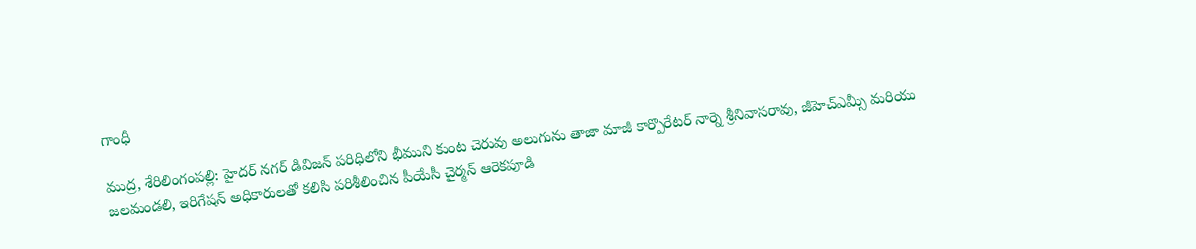గాంధీ

ముద్ర, శేరిలింగంపల్లి: హైదర్ నగర్ డివిజన్ పరిధిలోని భీముని కుంట చెరువు అలుగును తాజా మాజీ కార్పొరేటర్ నార్నె శ్రీనివాసరావు, జీహెచ్ఎమ్సీ మరియు జలమండలి, ఇరిగేషన్ అధికారులతో కలిసి పరిశీలించిన పీయేసీ చైర్మన్ ఆరెకపూడి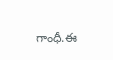గాంధీ.ఈ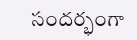సందర్భంగా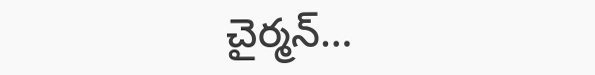చైర్మన్…